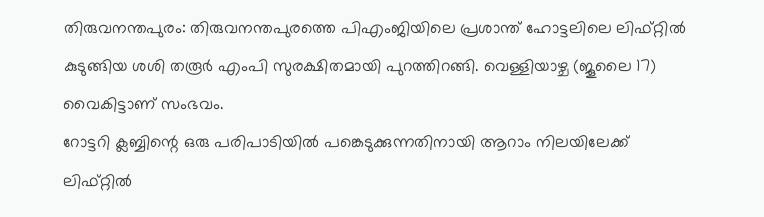തിരുവനന്തപുരം: തിരുവനന്തപുരത്തെ പിഎംജിയിലെ പ്രശാന്ത് ഹോട്ടലിലെ ലിഫ്റ്റിൽ കുടുങ്ങിയ ശശി തരൂർ എംപി സുരക്ഷിതമായി പുറത്തിറങ്ങി. വെള്ളിയാഴ്ച (ജൂലൈ 17) വൈകിട്ടാണ് സംഭവം.
റോട്ടറി ക്ലബ്ബിന്റെ ഒരു പരിപാടിയിൽ പങ്കെടുക്കുന്നതിനായി ആറാം നിലയിലേക്ക് ലിഫ്റ്റിൽ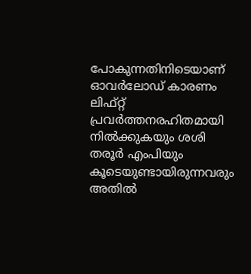പോകുന്നതിനിടെയാണ് ഓവർലോഡ് കാരണം ലിഫ്റ്റ് പ്രവർത്തനരഹിതമായി നിൽക്കുകയും ശശി തരൂർ എംപിയും കൂടെയുണ്ടായിരുന്നവരും അതിൽ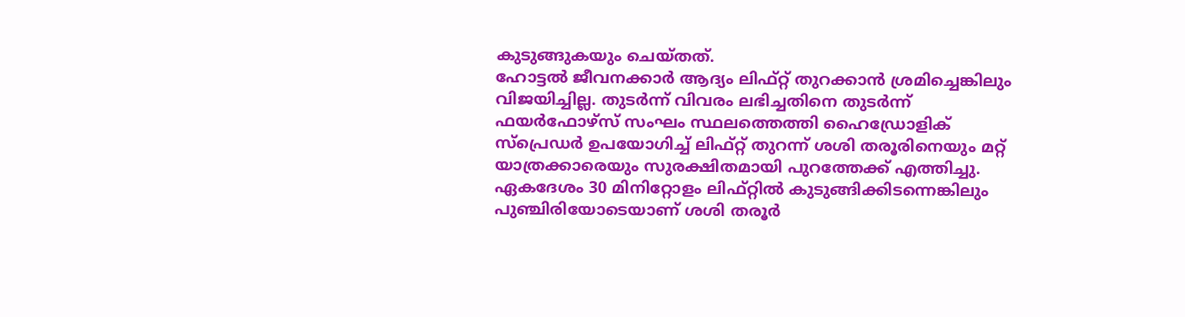കുടുങ്ങുകയും ചെയ്തത്.
ഹോട്ടൽ ജീവനക്കാർ ആദ്യം ലിഫ്റ്റ് തുറക്കാൻ ശ്രമിച്ചെങ്കിലും വിജയിച്ചില്ല. തുടർന്ന് വിവരം ലഭിച്ചതിനെ തുടർന്ന് ഫയർഫോഴ്സ് സംഘം സ്ഥലത്തെത്തി ഹൈഡ്രോളിക് സ്പ്രെഡർ ഉപയോഗിച്ച് ലിഫ്റ്റ് തുറന്ന് ശശി തരൂരിനെയും മറ്റ് യാത്രക്കാരെയും സുരക്ഷിതമായി പുറത്തേക്ക് എത്തിച്ചു.
ഏകദേശം 30 മിനിറ്റോളം ലിഫ്റ്റിൽ കുടുങ്ങിക്കിടന്നെങ്കിലും പുഞ്ചിരിയോടെയാണ് ശശി തരൂർ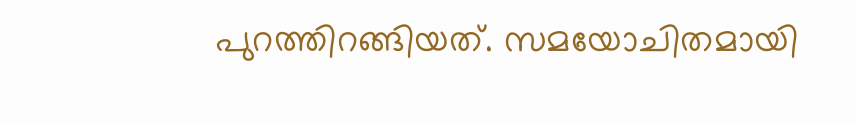പുറത്തിറങ്ങിയത്. സമയോചിതമായി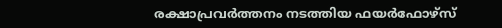രക്ഷാപ്രവർത്തനം നടത്തിയ ഫയർഫോഴ്സ്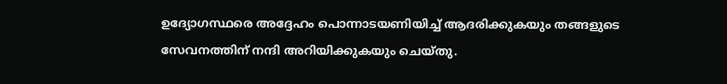ഉദ്യോഗസ്ഥരെ അദ്ദേഹം പൊന്നാടയണിയിച്ച് ആദരിക്കുകയും തങ്ങളുടെ സേവനത്തിന് നന്ദി അറിയിക്കുകയും ചെയ്തു.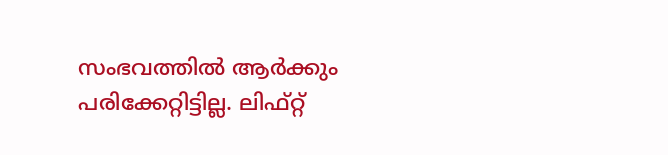സംഭവത്തിൽ ആർക്കും പരിക്കേറ്റിട്ടില്ല. ലിഫ്റ്റ്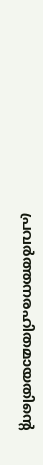പ്രവർത്തനരഹിതമായതിന്റെ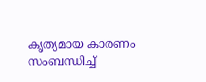കൃത്യമായ കാരണം സംബന്ധിച്ച്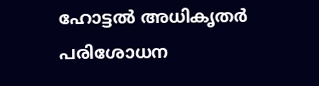ഹോട്ടൽ അധികൃതർ പരിശോധന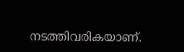നടത്തിവരികയാണ്.